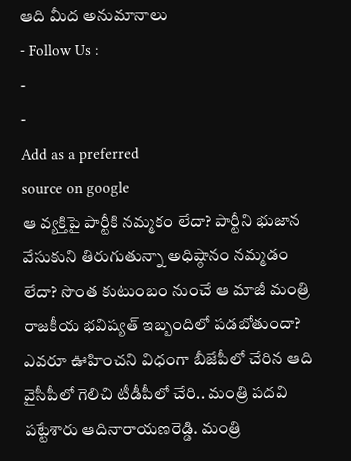ఆది మీద అనుమానాలు
- Follow Us :
-
-
Add as a preferred
source on google
ఆ వ్యక్తిపై పార్టీకి నమ్మకం లేదా? పార్టీని భుజాన వేసుకుని తిరుగుతున్నా అధిష్ఠానం నమ్మడం లేదా? సొంత కుటుంబం నుంచే ఆ మాజీ మంత్రి రాజకీయ భవిష్యత్ ఇబ్బందిలో పడబోతుందా?
ఎవరూ ఊహించని విధంగా బీజేపీలో చేరిన ఆది
వైసీపీలో గెలిచి టీడీపీలో చేరి.. మంత్రి పదవి పట్టేశారు ఆదినారాయణరెడ్డి. మంత్రి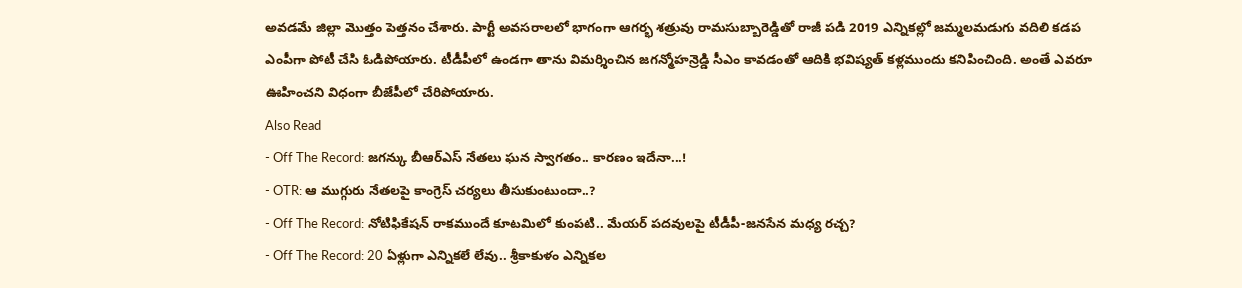అవడమే జిల్లా మొత్తం పెత్తనం చేశారు. పార్టీ అవసరాలలో భాగంగా ఆగర్భ శత్రువు రామసుబ్బారెడ్డితో రాజీ పడి 2019 ఎన్నికల్లో జమ్మలమడుగు వదిలి కడప ఎంపీగా పోటీ చేసి ఓడిపోయారు. టీడీపీలో ఉండగా తాను విమర్శించిన జగన్మోహన్రెడ్డి సీఎం కావడంతో ఆదికి భవిష్యత్ కళ్లముందు కనిపించింది. అంతే ఎవరూ ఊహించని విధంగా బీజేపీలో చేరిపోయారు.
Also Read
- Off The Record: జగన్కు బీఆర్ఎస్ నేతలు ఘన స్వాగతం.. కారణం ఇదేనా...!
- OTR: ఆ ముగ్గురు నేతలపై కాంగ్రెస్ చర్యలు తీసుకుంటుందా..?
- Off The Record: నోటిఫికేషన్ రాకముందే కూటమిలో కుంపటి.. మేయర్ పదవులపై టీడీపీ-జనసేన మధ్య రచ్చ?
- Off The Record: 20 ఏళ్లుగా ఎన్నికలే లేవు.. శ్రీకాకుళం ఎన్నికల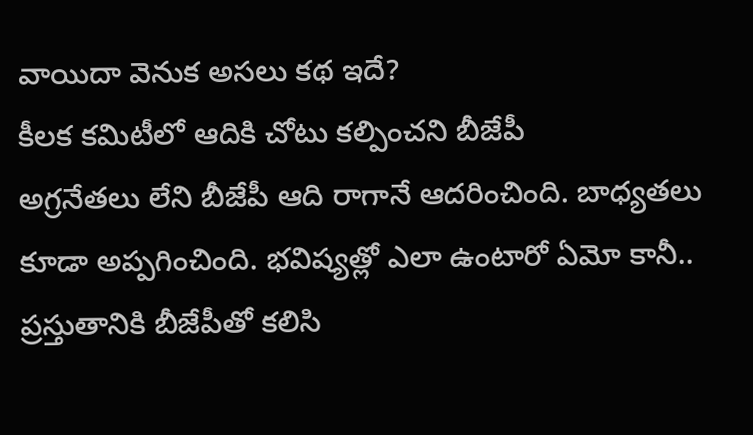వాయిదా వెనుక అసలు కథ ఇదే?
కీలక కమిటీలో ఆదికి చోటు కల్పించని బీజేపీ
అగ్రనేతలు లేని బీజేపీ ఆది రాగానే ఆదరించింది. బాధ్యతలు కూడా అప్పగించింది. భవిష్యత్లో ఎలా ఉంటారో ఏమో కానీ.. ప్రస్తుతానికి బీజేపీతో కలిసి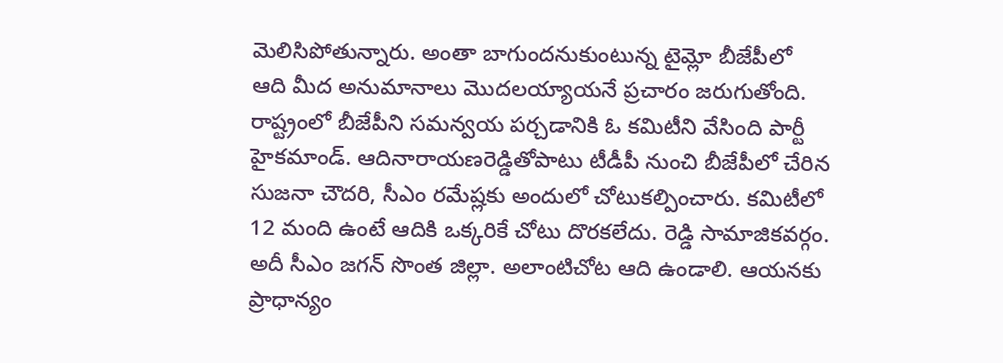మెలిసిపోతున్నారు. అంతా బాగుందనుకుంటున్న టైమ్లో బీజేపీలో ఆది మీద అనుమానాలు మొదలయ్యాయనే ప్రచారం జరుగుతోంది. రాష్ట్రంలో బీజేపీని సమన్వయ పర్చడానికి ఓ కమిటీని వేసింది పార్టీ హైకమాండ్. ఆదినారాయణరెడ్డితోపాటు టీడీపీ నుంచి బీజేపీలో చేరిన సుజనా చౌదరి, సీఎం రమేష్లకు అందులో చోటుకల్పించారు. కమిటీలో 12 మంది ఉంటే ఆదికి ఒక్కరికే చోటు దొరకలేదు. రెడ్డి సామాజికవర్గం. అదీ సీఎం జగన్ సొంత జిల్లా. అలాంటిచోట ఆది ఉండాలి. ఆయనకు ప్రాధాన్యం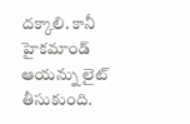దక్కాలి. కానీ హైకమాండ్ ఆయన్ను లైట్ తీసుకుంది.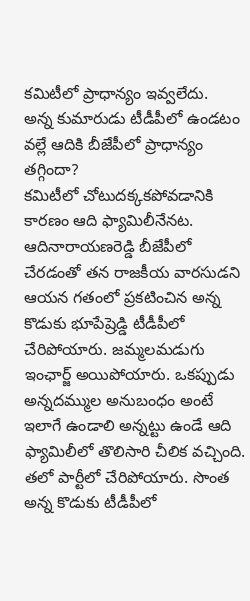కమిటీలో ప్రాధాన్యం ఇవ్వలేదు.
అన్న కుమారుడు టీడీపీలో ఉండటం వల్లే ఆదికి బీజేపీలో ప్రాధాన్యం తగ్గిందా?
కమిటీలో చోటుదక్కకపోవడానికి కారణం ఆది ఫ్యామిలీనేనట. ఆదినారాయణరెడ్డి బీజేపీలో చేరడంతో తన రాజకీయ వారసుడని ఆయన గతంలో ప్రకటించిన అన్న కొడుకు భూపేష్రెడ్డి టీడీపీలో చేరిపోయారు. జమ్మలమడుగు ఇంఛార్జ్ అయిపోయారు. ఒకప్పుడు అన్నదమ్ముల అనుబంధం అంటే ఇలాగే ఉండాలి అన్నట్టు ఉండే ఆది ఫ్యామిలీలో తొలిసారి చీలిక వచ్చింది. తలో పార్టీలో చేరిపోయారు. సొంత అన్న కొడుకు టీడీపీలో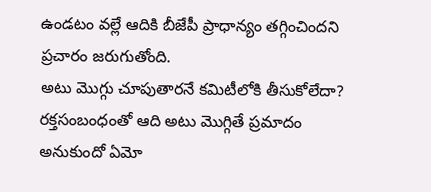ఉండటం వల్లే ఆదికి బీజేపీ ప్రాధాన్యం తగ్గించిందని ప్రచారం జరుగుతోంది.
అటు మొగ్గు చూపుతారనే కమిటీలోకి తీసుకోలేదా?
రక్తసంబంధంతో ఆది అటు మొగ్గితే ప్రమాదం అనుకుందో ఏమో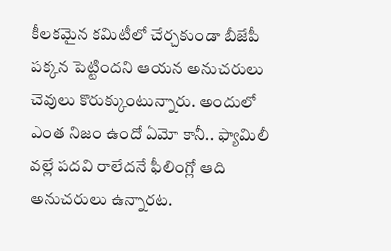కీలకమైన కమిటీలో చేర్చకుండా బీజేపీ పక్కన పెట్టిందని ఆయన అనుచరులు చెవులు కొరుక్కుంటున్నారు. అందులో ఎంత నిజం ఉందో ఏమో కానీ.. ఫ్యామిలీ వల్లే పదవి రాలేదనే ఫీలింగ్లో ఆది అనుచరులు ఉన్నారట.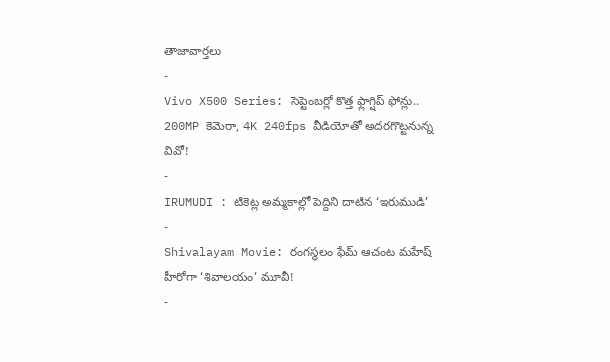తాజావార్తలు
-
Vivo X500 Series: సెప్టెంబర్లో కొత్త ఫ్లాగ్షిప్ ఫోన్లు.. 200MP కెమెరా, 4K 240fps వీడియోతో అదరగొట్టనున్న వివో!
-
IRUMUDI : టికెట్ల అమ్మకాల్లో పెద్దిని దాటిన ‘ఇరుముడి’
-
Shivalayam Movie: రంగస్థలం ఫేమ్ ఆచంట మహేష్ హీరోగా ‘శివాలయం’ మూవీ!
-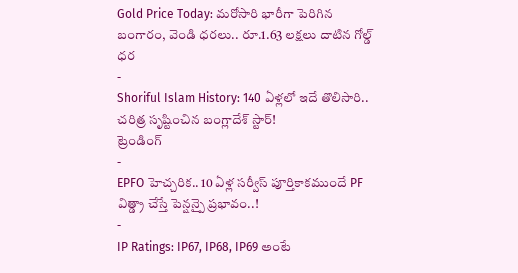Gold Price Today: మరోసారి భారీగా పెరిగిన బంగారం, వెండి ధరలు.. రూ.1.63 లక్షలు దాటిన గోల్డ్ ధర
-
Shoriful Islam History: 140 ఏళ్లలో ఇదే తొలిసారి.. చరిత్ర సృష్టించిన బంగ్లాదేశ్ స్టార్!
ట్రెండింగ్
-
EPFO హెచ్చరిక.. 10 ఏళ్ల సర్వీస్ పూర్తికాకముందే PF విత్డ్రా చేస్తే పెన్షన్పై ప్రభావం..!
-
IP Ratings: IP67, IP68, IP69 అంటే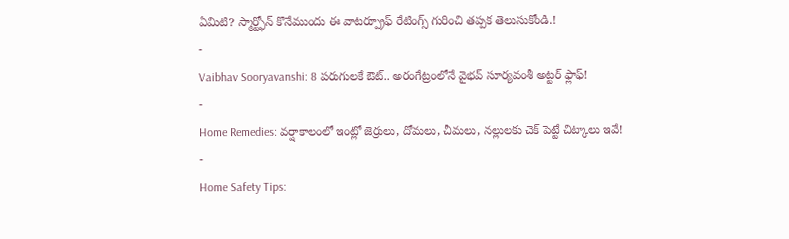ఏమిటి? స్మార్ట్ఫోన్ కొనేముందు ఈ వాటర్ప్రూఫ్ రేటింగ్స్ గురించి తప్పక తెలుసుకోండి.!
-
Vaibhav Sooryavanshi: 8 పరుగులకే ఔట్.. అరంగేట్రంలోనే వైభవ్ సూర్యవంశీ అట్టర్ ఫ్లాఫ్!
-
Home Remedies: వర్షాకాలంలో ఇంట్లో జెర్రులు, దోమలు, చీమలు, నల్లులకు చెక్ పెట్టే చిట్కాలు ఇవే!
-
Home Safety Tips: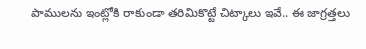పాములను ఇంట్లోకి రాకుండా తరిమికొట్టే చిట్కాలు ఇవే.. ఈ జాగ్రత్తలు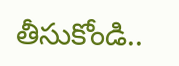తీసుకోండి..